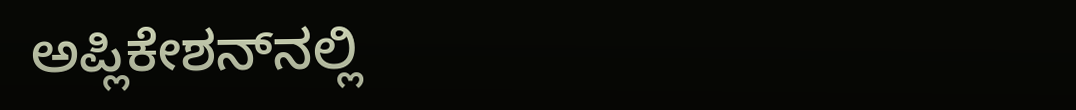ಅಪ್ಲಿಕೇಶನ್‌ನಲ್ಲಿ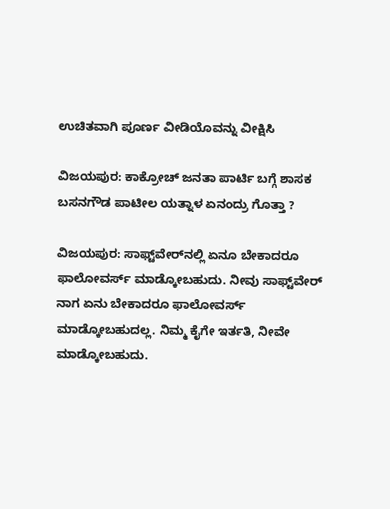ಉಚಿತವಾಗಿ ಪೂರ್ಣ ವೀಡಿಯೊವನ್ನು ವೀಕ್ಷಿಸಿ

ವಿಜಯಪುರ: ಕಾಕ್ರೋಚ್ ಜನತಾ ಪಾರ್ಟಿ ಬಗ್ಗೆ ಶಾಸಕ ಬಸನಗೌಡ ಪಾಟೀಲ ಯತ್ನಾಳ ಏನಂದ್ರು ಗೊತ್ತಾ ?

ವಿಜಯಪುರ: ಸಾಫ್ಟ್‌ವೇರ್‌ನಲ್ಲಿ ಏನೂ ಬೇಕಾದರೂ ಫಾಲೋವರ್ಸ್ ಮಾಡ್ಕೋಬಹುದು. ನೀವು ಸಾಫ್ಟ್‌ವೇರ್‌ ನಾಗ ಏನು ಬೇಕಾದರೂ ಫಾಲೋವರ್ಸ್ ಮಾಡ್ಕೋಬಹುದಲ್ಲ. ನಿಮ್ಮ ಕೈಗೇ ಇರ್ತತಿ, ನೀವೇ ಮಾಡ್ಕೋಬಹುದು.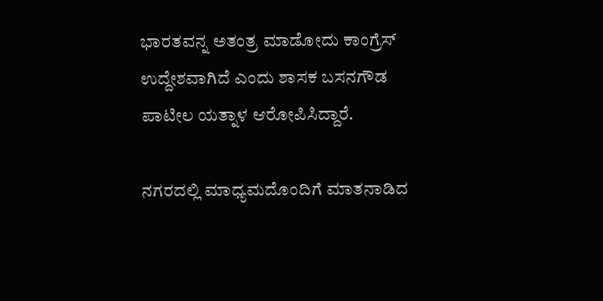ಭಾರತವನ್ನ ಅತಂತ್ರ ಮಾಡೋದು ಕಾಂಗ್ರೆಸ್ ಉದ್ದೇಶವಾಗಿದೆ ಎಂದು ಶಾಸಕ ಬಸನಗೌಡ ಪಾಟೀಲ ಯತ್ನಾಳ ಆರೋಪಿಸಿದ್ದಾರೆ.

ನಗರದಲ್ಲಿ ಮಾಧ್ಯಮದೊಂದಿಗೆ ಮಾತನಾಡಿದ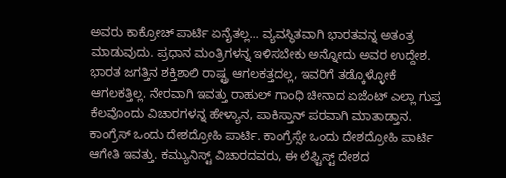ಅವರು ಕಾಕ್ರೋಚ್ ಪಾರ್ಟಿ ಏನೈತಲ್ಲ... ವ್ಯವಸ್ಥಿತವಾಗಿ ಭಾರತವನ್ನ ಅತಂತ್ರ ಮಾಡುವುದು. ಪ್ರಧಾನ ಮಂತ್ರಿಗಳನ್ನ ಇಳಿಸಬೇಕು ಅನ್ನೋದು ಅವರ ಉದ್ದೇಶ. ಭಾರತ ಜಗತ್ತಿನ ಶಕ್ತಿಶಾಲಿ ರಾಷ್ಟ್ರ ಆಗಲಕತ್ತದಲ್ಲ, ಇವರಿಗೆ ತಡ್ಕೊಳ್ಳೋಕೆ ಆಗಲಕತ್ತಿಲ್ಲ. ನೇರವಾಗಿ ಇವತ್ತು ರಾಹುಲ್ ಗಾಂಧಿ ಚೀನಾದ ಏಜೆಂಟ್ ಎಲ್ಲಾ ಗುಪ್ತ ಕೆಲವೊಂದು ವಿಚಾರಗಳನ್ನ ಹೇಳ್ಯಾನ, ಪಾಕಿಸ್ತಾನ್ ಪರವಾಗಿ ಮಾತಾಡ್ತಾನ. ಕಾಂಗ್ರೆಸ್ ಒಂದು ದೇಶದ್ರೋಹಿ ಪಾರ್ಟಿ. ಕಾಂಗ್ರೆಸ್ಸೇ ಒಂದು ದೇಶದ್ರೋಹಿ ಪಾರ್ಟಿ ಆಗೇತಿ ಇವತ್ತು. ಕಮ್ಯುನಿಸ್ಟ್ ವಿಚಾರದವರು, ಈ ಲೆಫ್ಟಿಸ್ಟ್ ದೇಶದ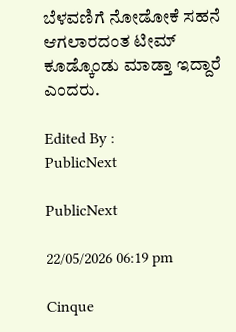ಬೆಳವಣಿಗೆ ನೋಡೋಕೆ ಸಹನೆ ಆಗಲಾರದಂತ ಟೀಮ್ ಕೂಡ್ಕೊಂಡು ಮಾಡ್ತಾ ಇದ್ದಾರೆ ಎಂದರು.

Edited By :
PublicNext

PublicNext

22/05/2026 06:19 pm

Cinque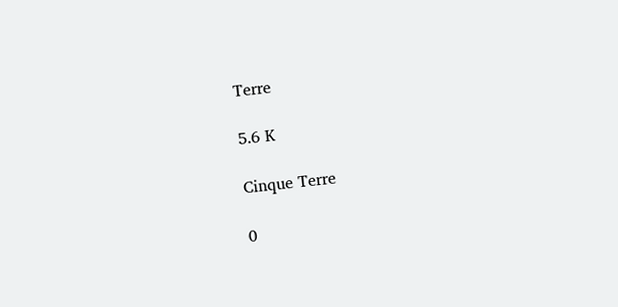Terre

5.6 K

Cinque Terre

0